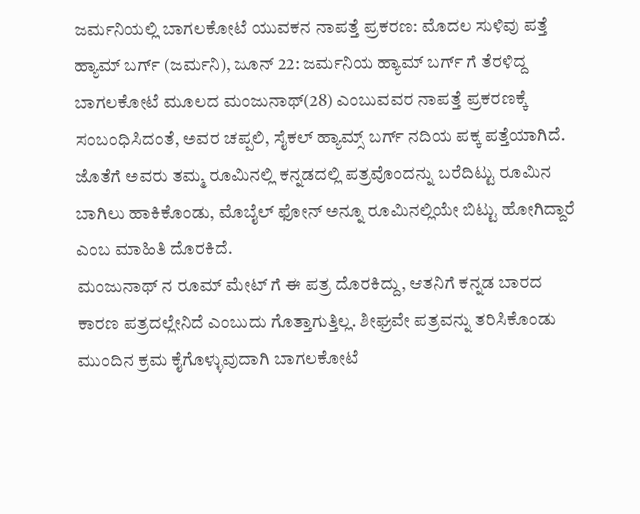ಜರ್ಮನಿಯಲ್ಲಿ ಬಾಗಲಕೋಟೆ ಯುವಕನ ನಾಪತ್ತೆ ಪ್ರಕರಣ: ಮೊದಲ ಸುಳಿವು ಪತ್ತೆ
ಹ್ಯಾಮ್ ಬರ್ಗ್ (ಜರ್ಮನಿ), ಜೂನ್ 22: ಜರ್ಮನಿಯ ಹ್ಯಾಮ್ ಬರ್ಗ್ ಗೆ ತೆರಳಿದ್ದ ಬಾಗಲಕೋಟೆ ಮೂಲದ ಮಂಜುನಾಥ್(28) ಎಂಬುವವರ ನಾಪತ್ತೆ ಪ್ರಕರಣಕ್ಕೆ ಸಂಬಂಧಿಸಿದಂತೆ, ಅವರ ಚಪ್ಪಲಿ, ಸೈಕಲ್ ಹ್ಯಾಮ್ಸ್ ಬರ್ಗ್ ನದಿಯ ಪಕ್ಕ ಪತ್ತೆಯಾಗಿದೆ. ಜೊತೆಗೆ ಅವರು ತಮ್ಮ ರೂಮಿನಲ್ಲಿ ಕನ್ನಡದಲ್ಲಿ ಪತ್ರವೊಂದನ್ನು ಬರೆದಿಟ್ಟು ರೂಮಿನ ಬಾಗಿಲು ಹಾಕಿಕೊಂಡು, ಮೊಬೈಲ್ ಫೋನ್ ಅನ್ನೂ ರೂಮಿನಲ್ಲಿಯೇ ಬಿಟ್ಟು ಹೋಗಿದ್ದಾರೆ ಎಂಬ ಮಾಹಿತಿ ದೊರಕಿದೆ.
ಮಂಜುನಾಥ್ ನ ರೂಮ್ ಮೇಟ್ ಗೆ ಈ ಪತ್ರ ದೊರಕಿದ್ದು, ಆತನಿಗೆ ಕನ್ನಡ ಬಾರದ ಕಾರಣ ಪತ್ರದಲ್ಲೇನಿದೆ ಎಂಬುದು ಗೊತ್ತಾಗುತ್ತಿಲ್ಲ. ಶೀಘ್ರವೇ ಪತ್ರವನ್ನು ತರಿಸಿಕೊಂಡು ಮುಂದಿನ ಕ್ರಮ ಕೈಗೊಳ್ಳುವುದಾಗಿ ಬಾಗಲಕೋಟೆ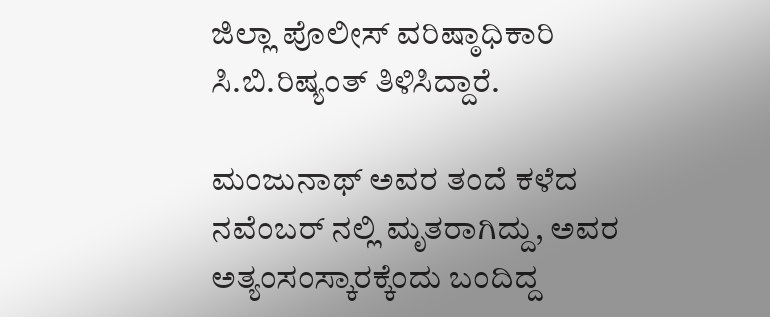ಜಿಲ್ಲಾ ಪೊಲೀಸ್ ವರಿಷ್ಠಾಧಿಕಾರಿ ಸಿ.ಬಿ.ರಿಷ್ಯಂತ್ ತಿಳಿಸಿದ್ದಾರೆ.

ಮಂಜುನಾಥ್ ಅವರ ತಂದೆ ಕಳೆದ ನವೆಂಬರ್ ನಲ್ಲಿ ಮೃತರಾಗಿದ್ದು, ಅವರ ಅತ್ಯಂಸಂಸ್ಕಾರಕ್ಕೆಂದು ಬಂದಿದ್ದ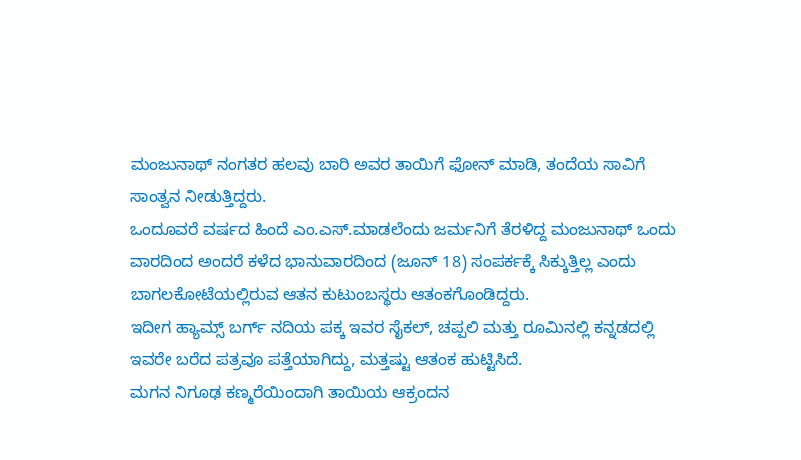ಮಂಜುನಾಥ್ ನಂಗತರ ಹಲವು ಬಾರಿ ಅವರ ತಾಯಿಗೆ ಫೋನ್ ಮಾಡಿ, ತಂದೆಯ ಸಾವಿಗೆ ಸಾಂತ್ವನ ನೀಡುತ್ತಿದ್ದರು.
ಒಂದೂವರೆ ವರ್ಷದ ಹಿಂದೆ ಎಂ.ಎಸ್.ಮಾಡಲೆಂದು ಜರ್ಮನಿಗೆ ತೆರಳಿದ್ದ ಮಂಜುನಾಥ್ ಒಂದು ವಾರದಿಂದ ಅಂದರೆ ಕಳೆದ ಭಾನುವಾರದಿಂದ (ಜೂನ್ 18) ಸಂಪರ್ಕಕ್ಕೆ ಸಿಕ್ಕುತ್ತಿಲ್ಲ ಎಂದು ಬಾಗಲಕೋಟೆಯಲ್ಲಿರುವ ಆತನ ಕುಟುಂಬಸ್ಥರು ಆತಂಕಗೊಂಡಿದ್ದರು.
ಇದೀಗ ಹ್ಯಾಮ್ಸ್ ಬರ್ಗ್ ನದಿಯ ಪಕ್ಕ ಇವರ ಸೈಕಲ್, ಚಪ್ಪಲಿ ಮತ್ತು ರೂಮಿನಲ್ಲಿ ಕನ್ನಡದಲ್ಲಿ ಇವರೇ ಬರೆದ ಪತ್ರವೂ ಪತ್ತೆಯಾಗಿದ್ದು, ಮತ್ತಷ್ಟು ಆತಂಕ ಹುಟ್ಟಿಸಿದೆ.
ಮಗನ ನಿಗೂಢ ಕಣ್ಮರೆಯಿಂದಾಗಿ ತಾಯಿಯ ಆಕ್ರಂದನ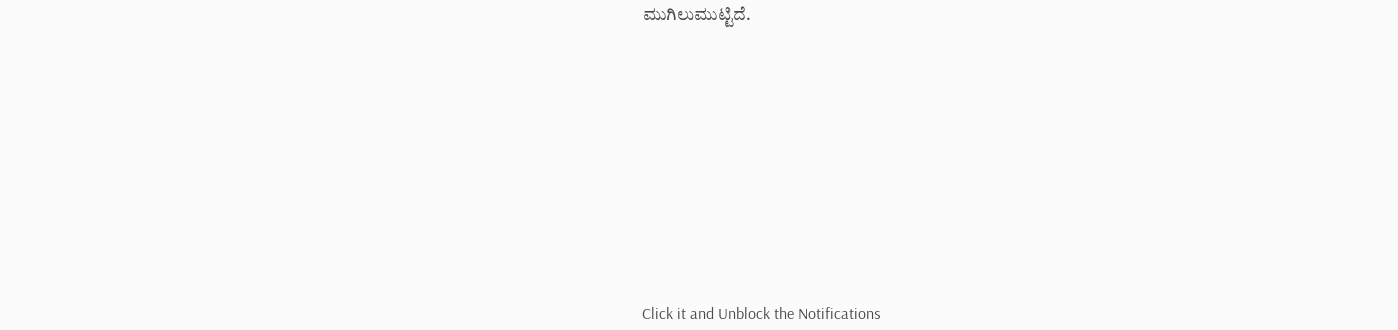ಮುಗಿಲುಮುಟ್ಟಿದೆ.












Click it and Unblock the Notifications